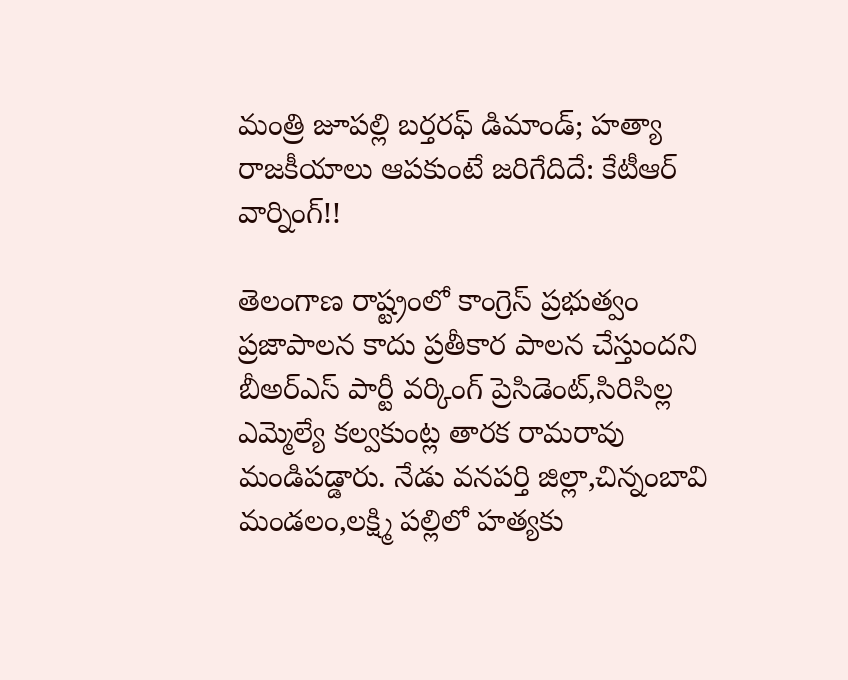మంత్రి జూపల్లి బర్తరఫ్ డిమాండ్; హత్యా రాజకీయాలు ఆపకుంటే జరిగేదిదే: కేటీఆర్ వార్నింగ్!!

తెలంగాణ రాష్ట్రంలో కాంగ్రెస్ ప్రభుత్వం ప్రజాపాలన కాదు ప్రతీకార పాలన చేస్తుందని బీఅర్ఎస్ పార్టీ వర్కింగ్ ప్రెసిడెంట్,సిరిసిల్ల ఎమ్మెల్యే కల్వకుంట్ల తారక రామరావు మండిపడ్డారు. నేడు వనపర్తి జిల్లా,చిన్నంబావి మండలం,లక్ష్మి పల్లిలో హత్యకు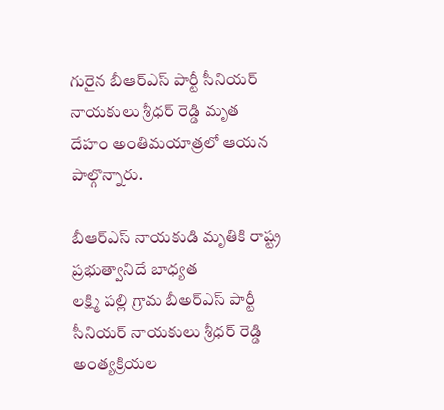గురైన బీఆర్ఎస్ పార్టీ సీనియర్ నాయకులు శ్రీధర్ రెడ్డి మృత దేహం అంతిమయాత్రలో ఆయన పాల్గొన్నారు.

బీఆర్ఎస్ నాయకుడి మృతికి రాష్ట్ర ప్రభుత్వానిదే బాధ్యత
లక్ష్మి పల్లి గ్రామ బీఅర్ఎస్ పార్టీ సీనియర్ నాయకులు శ్రీధర్ రెడ్డి అంత్యక్రియల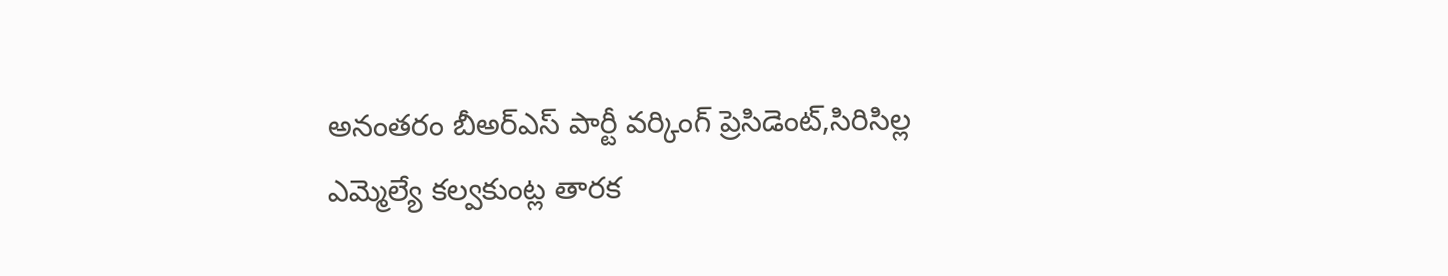అనంతరం బీఅర్ఎస్ పార్టీ వర్కింగ్ ప్రెసిడెంట్,సిరిసిల్ల ఎమ్మెల్యే కల్వకుంట్ల తారక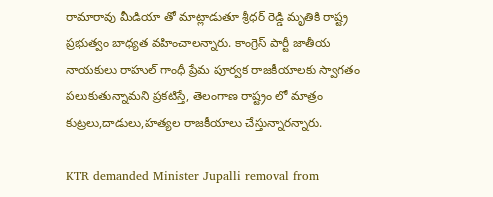రామారావు మీడియా తో మాట్లాడుతూ శ్రీధర్ రెడ్డి మృతికి రాష్ట్ర ప్రభుత్వం బాధ్యత వహించాలన్నారు. కాంగ్రెస్ పార్టీ జాతీయ నాయకులు రాహుల్ గాంధీ ప్రేమ పూర్వక రాజకీయాలకు స్వాగతం పలుకుతున్నామని ప్రకటిస్తే, తెలంగాణ రాష్ట్రం లో మాత్రం కుట్రలు,దాడులు,హత్యల రాజకీయాలు చేస్తున్నారన్నారు.

KTR demanded Minister Jupalli removal from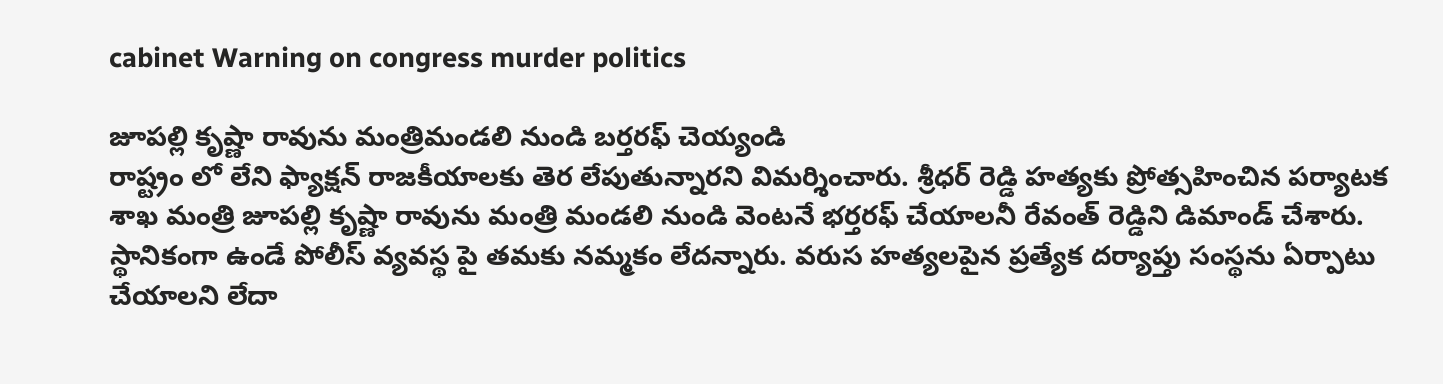cabinet Warning on congress murder politics

జూపల్లి కృష్ణా రావును మంత్రిమండలి నుండి బర్తరఫ్ చెయ్యండి
రాష్ట్రం లో లేని ఫ్యాక్షన్ రాజకీయాలకు తెర లేపుతున్నారని విమర్శించారు. శ్రీధర్ రెడ్డి హత్యకు ప్రోత్సహించిన పర్యాటక శాఖ మంత్రి జూపల్లి కృష్ణా రావును మంత్రి మండలి నుండి వెంటనే భర్తరఫ్ చేయాలనీ రేవంత్ రెడ్డిని డిమాండ్ చేశారు. స్థానికంగా ఉండే పోలీస్ వ్యవస్థ పై తమకు నమ్మకం లేదన్నారు. వరుస హత్యలపైన ప్రత్యేక దర్యాప్తు సంస్థను ఏర్పాటు చేయాలని లేదా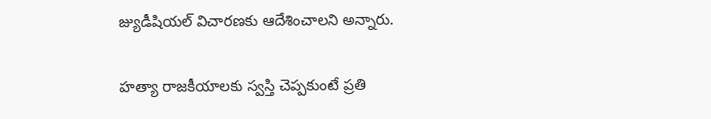జ్యుడీషియల్ విచారణకు ఆదేశించాలని అన్నారు.

హత్యా రాజకీయాలకు స్వస్తి చెప్పకుంటే ప్రతి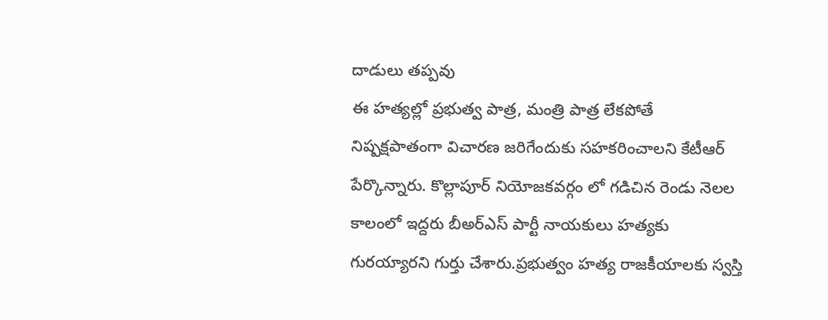దాడులు తప్పవు
ఈ హత్యల్లో ప్రభుత్వ పాత్ర, మంత్రి పాత్ర లేకపోతే నిష్పక్షపాతంగా విచారణ జరిగేందుకు సహకరించాలని కేటీఆర్ పేర్కొన్నారు. కొల్లాపూర్ నియోజకవర్గం లో గడిచిన రెండు నెలల కాలంలో ఇద్దరు బీఅర్ఎస్ పార్టీ నాయకులు హత్యకు గురయ్యారని గుర్తు చేశారు.ప్రభుత్వం హత్య రాజకీయాలకు స్వస్తి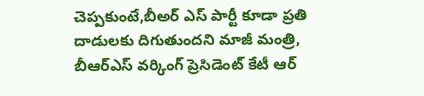చెప్పకుంటే,బీఅర్ ఎస్ పార్టీ కూడా ప్రతి దాడులకు దిగుతుందని మాజీ మంత్రి, బీఆర్ఎస్ వర్కింగ్ ప్రెసిడెంట్ కేటీ ఆర్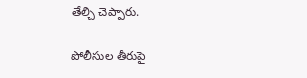తేల్చి చెప్పారు.

పోలీసుల తీరుపై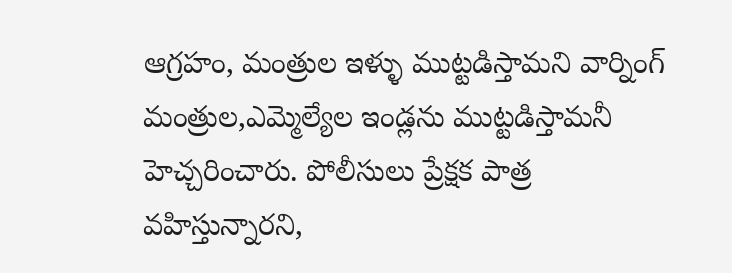ఆగ్రహం, మంత్రుల ఇళ్ళు ముట్టడిస్తామని వార్నింగ్
మంత్రుల,ఎమ్మెల్యేల ఇండ్లను ముట్టడిస్తామనీ హెచ్చరించారు. పోలీసులు ప్రేక్షక పాత్ర వహిస్తున్నారని,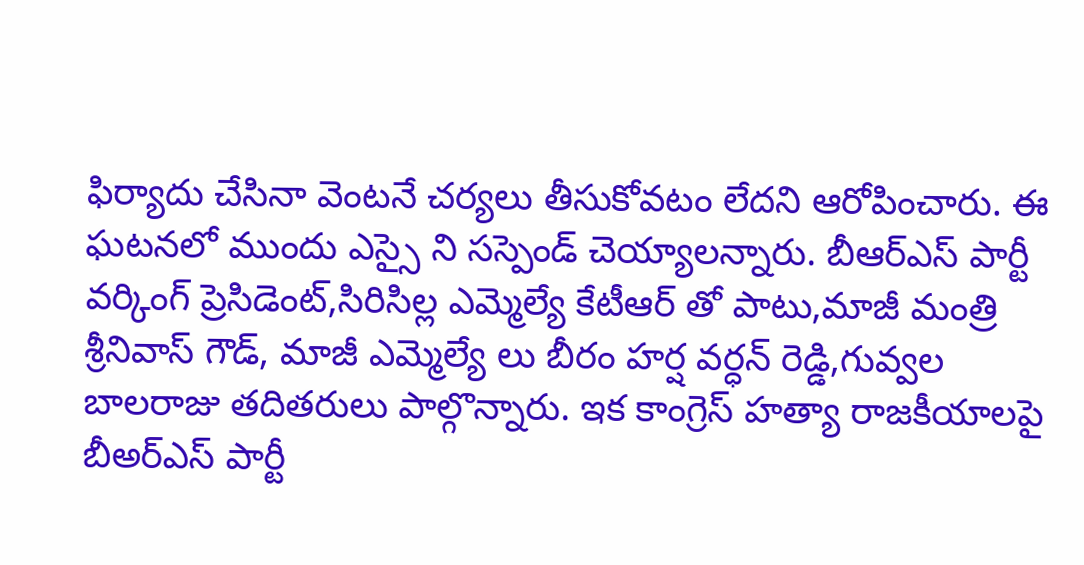ఫిర్యాదు చేసినా వెంటనే చర్యలు తీసుకోవటం లేదని ఆరోపించారు. ఈ ఘటనలో ముందు ఎస్సై ని సస్పెండ్ చెయ్యాలన్నారు. బీఆర్ఎస్ పార్టీ వర్కింగ్ ప్రెసిడెంట్,సిరిసిల్ల ఎమ్మెల్యే కేటీఆర్ తో పాటు,మాజీ మంత్రి శ్రీనివాస్ గౌడ్, మాజీ ఎమ్మెల్యే లు బీరం హర్ష వర్ధన్ రెడ్డి,గువ్వల బాలరాజు తదితరులు పాల్గొన్నారు. ఇక కాంగ్రెస్ హత్యా రాజకీయాలపై బీఅర్ఎస్ పార్టీ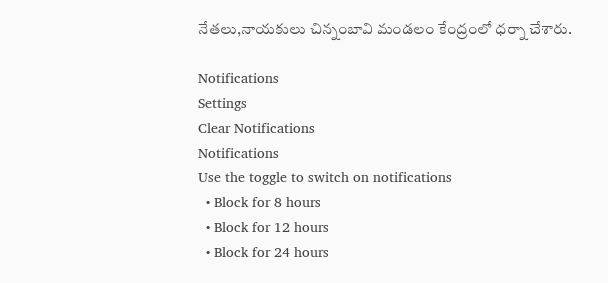నేతలు,నాయకులు చిన్నంబావి మండలం కేంద్రంలో ధర్నా చేశారు.

Notifications
Settings
Clear Notifications
Notifications
Use the toggle to switch on notifications
  • Block for 8 hours
  • Block for 12 hours
  • Block for 24 hours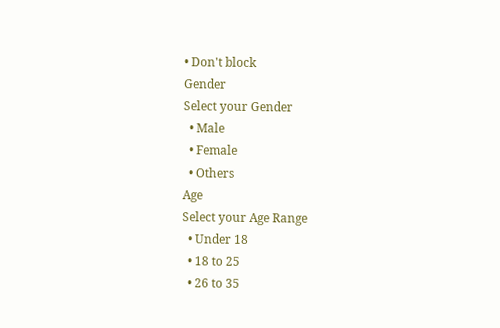• Don't block
Gender
Select your Gender
  • Male
  • Female
  • Others
Age
Select your Age Range
  • Under 18
  • 18 to 25
  • 26 to 35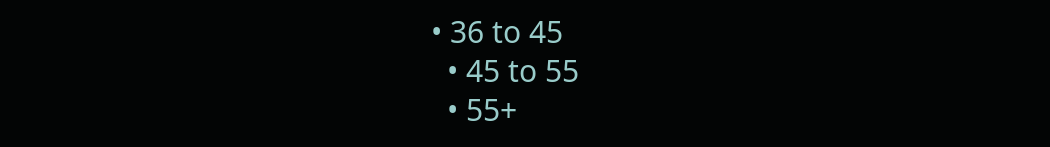• 36 to 45
  • 45 to 55
  • 55+